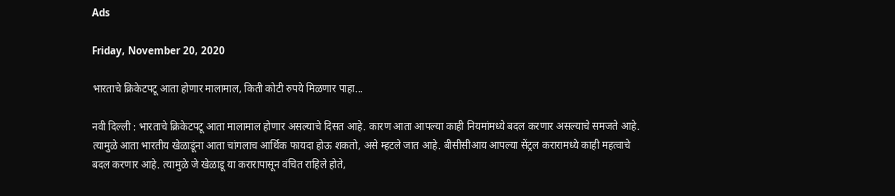Ads

Friday, November 20, 2020

भारताचे क्रिकेटपटू आता होणार मालामाल, किती कोटी रुपये मिळणार पाहा...

नवी दिल्ली : भारताचे क्रिकेटपटू आता मालामाल होणार असल्याचे दिसत आहे. कारण आता आपल्या काही नियमांमध्ये बदल करणार असल्याचे समजते आहे. त्यामुळे आता भारतीय खेळाडूंना आता चांगलाच आर्थिक फायदा होऊ शकतो, असे म्हटले जात आहे. बीसीसीआय आपल्या सेंट्रल करारामध्ये काही महत्वाचे बदल करणार आहे. त्यामुळे जे खेळाडू या करारापासून वंचित राहिले होते,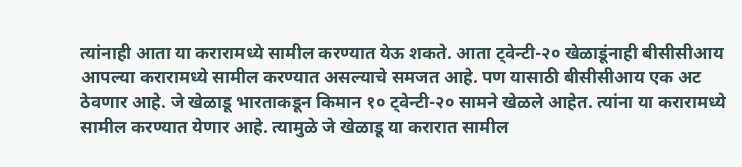त्यांनाही आता या करारामध्ये सामील करण्यात येऊ शकते. आता ट्वेन्टी-२० खेळाडूंनाही बीसीसीआय आपल्या करारामध्ये सामील करण्यात असल्याचे समजत आहे. पण यासाठी बीसीसीआय एक अट ठेवणार आहे. जे खेळाडू भारताकडून किमान १० ट्वेन्टी-२० सामने खेळले आहेत. त्यांना या करारामध्ये सामील करण्यात येणार आहे. त्यामुळे जे खेळाडू या करारात सामील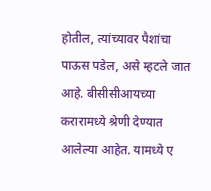होतील, त्यांच्यावर पैशांचा पाऊस पडेल, असे म्हटले जात आहे. बीसीसीआयच्या करारामध्ये श्रेणी देण्यात आलेल्या आहेत. यामध्ये ए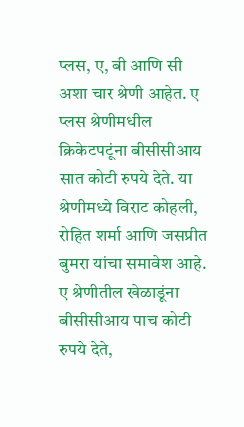प्लस, ए, बी आणि सी अशा चार श्रेणी आहेत. ए प्लस श्रेणीमधील क्रिकेटपटूंना बीसीसीआय सात कोटी रुपये देते. या श्रेणीमध्ये विराट कोहली, रोहित शर्मा आणि जसप्रीत बुमरा यांचा समावेश आहे. ए श्रेणीतील खेळाडूंना बीसीसीआय पाच कोटी रुपये देते,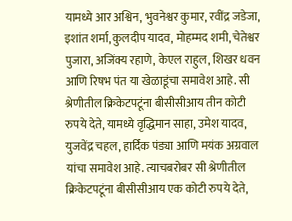यामध्ये आर अश्विन, भुवनेश्वर कुमार, रवींद्र जडेजा, इशांत शर्मा, कुलदीप यादव, मोहम्मद शमी, चेतेश्वर पुजारा, अजिंक्य रहाणे, केएल राहुल, शिखर धवन आणि रिषभ पंत या खेळाडूंचा समावेश आहे. सी श्रेणीतील क्रिकेटपटूंना बीसीसीआय तीन कोटी रुपये देते, यामध्ये वृद्धिमान साहा, उमेश यादव, युजवेंद्र चहल, हार्दिक पंड्या आणि मयंक अग्रवाल यांचा समावेश आहे. त्याचबरोबर सी श्रेणीतील क्रिकेटपटूंना बीसीसीआय एक कोटी रुपये देते,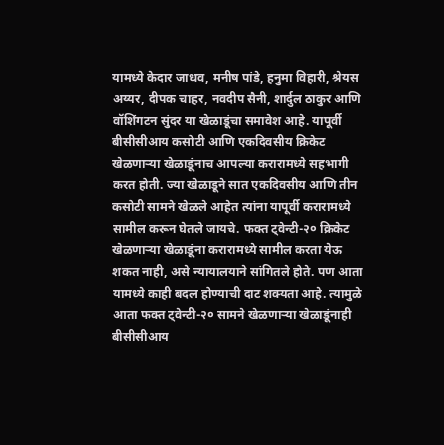यामध्ये केदार जाधव, मनीष पांडे, हनुमा विहारी, श्रेयस अय्यर, दीपक चाहर, नवदीप सैनी, शार्दुल ठाकुर आणि वॉशिंगटन सुंदर या खेळाडूंचा समावेश आहे. यापूर्वी बीसीसीआय कसोटी आणि एकदिवसीय क्रिकेट खेळणाऱ्या खेळाडूंनाच आपल्या करारामध्ये सहभागी करत होती. ज्या खेळाडूने सात एकदिवसीय आणि तीन कसोटी सामने खेळले आहेत त्यांना यापूर्वी करारामध्ये सामील करून घेतले जायचे. फक्त ट्वेन्टी-२० क्रिकेट खेळणाऱ्या खेळाडूंना करारामध्ये सामील करता येऊ शकत नाही, असे न्यायालयाने सांगितले होते. पण आता यामध्ये काही बदल होण्याची दाट शक्यता आहे. त्यामुळे आता फक्त ट्वेन्टी-२० सामने खेळणाऱ्या खेळाडूंनाही बीसीसीआय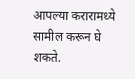आपल्या करारामध्ये सामील करून घे शकते.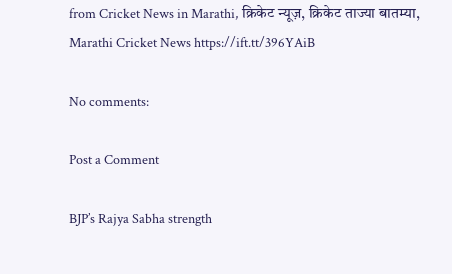from Cricket News in Marathi, क्रिकेट न्यूज़, क्रिकेट ताज्या बातम्या, Marathi Cricket News https://ift.tt/396YAiB

No comments:

Post a Comment

BJP’s Rajya Sabha strength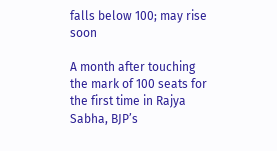falls below 100; may rise soon

A month after touching the mark of 100 seats for the first time in Rajya Sabha, BJP’s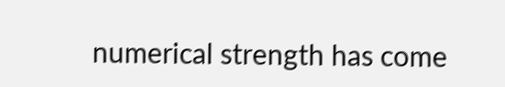numerical strength has come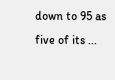down to 95 as five of its ...